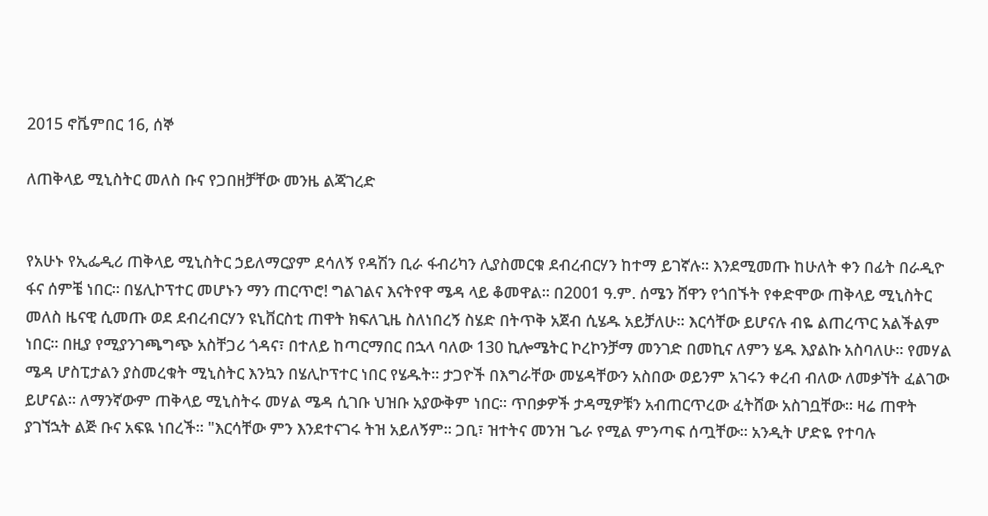2015 ኖቬምበር 16, ሰኞ

ለጠቅላይ ሚኒስትር መለስ ቡና የጋበዘቻቸው መንዜ ልጃገረድ


የአሁኑ የኢፌዲሪ ጠቅላይ ሚኒስትር ኃይለማርያም ደሳለኝ የዳሽን ቢራ ፋብሪካን ሊያስመርቁ ደብረብርሃን ከተማ ይገኛሉ፡፡ እንደሚመጡ ከሁለት ቀን በፊት በራዲዮ ፋና ሰምቼ ነበር፡፡ በሄሊኮፕተር መሆኑን ማን ጠርጥሮ! ግልገልና እናትየዋ ሜዳ ላይ ቆመዋል፡፡ በ2001 ዓ.ም. ሰሜን ሸዋን የጎበኙት የቀድሞው ጠቅላይ ሚኒስትር መለስ ዜናዊ ሲመጡ ወደ ደብረብርሃን ዩኒቨርስቲ ጠዋት ክፍለጊዜ ስለነበረኝ ስሄድ በትጥቅ አጀብ ሲሄዱ አይቻለሁ፡፡ እርሳቸው ይሆናሉ ብዬ ልጠረጥር አልችልም ነበር፡፡ በዚያ የሚያንገጫግጭ አስቸጋሪ ጎዳና፣ በተለይ ከጣርማበር በኋላ ባለው 130 ኪሎሜትር ኮረኮንቻማ መንገድ በመኪና ለምን ሄዱ እያልኩ አስባለሁ፡፡ የመሃል ሜዳ ሆስፒታልን ያስመረቁት ሚኒስትር እንኳን በሄሊኮፕተር ነበር የሄዱት፡፡ ታጋዮች በእግራቸው መሄዳቸውን አስበው ወይንም አገሩን ቀረብ ብለው ለመቃኘት ፈልገው ይሆናል፡፡ ለማንኛውም ጠቅላይ ሚኒስትሩ መሃል ሜዳ ሲገቡ ህዝቡ አያውቅም ነበር፡፡ ጥበቃዎች ታዳሚዎቹን አብጠርጥረው ፈትሸው አስገቧቸው፡፡ ዛሬ ጠዋት ያገኘኋት ልጅ ቡና አፍዪ ነበረች፡፡ "እርሳቸው ምን እንደተናገሩ ትዝ አይለኝም፡፡ ጋቢ፣ ዝተትና መንዝ ጌራ የሚል ምንጣፍ ሰጧቸው፡፡ አንዲት ሆድዬ የተባሉ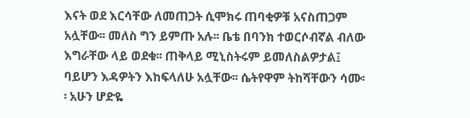እናት ወደ እርሳቸው ለመጠጋት ሲሞክሩ ጠባቂዎቹ አናስጠጋም አሏቸው፡፡ መለስ ግን ይምጡ አሉ፡፡ ቤቴ በባንክ ተወርሶብኛል ብለው እግራቸው ላይ ወደቁ፡፡ ጠቅላይ ሚኒስትሩም ይመለስልዎታል፤ ባይሆን እዳዎትን እከፍላለሁ አሏቸው፡፡ ሴትየዋም ትከሻቸውን ሳሙ፡፡ አሁን ሆድዬ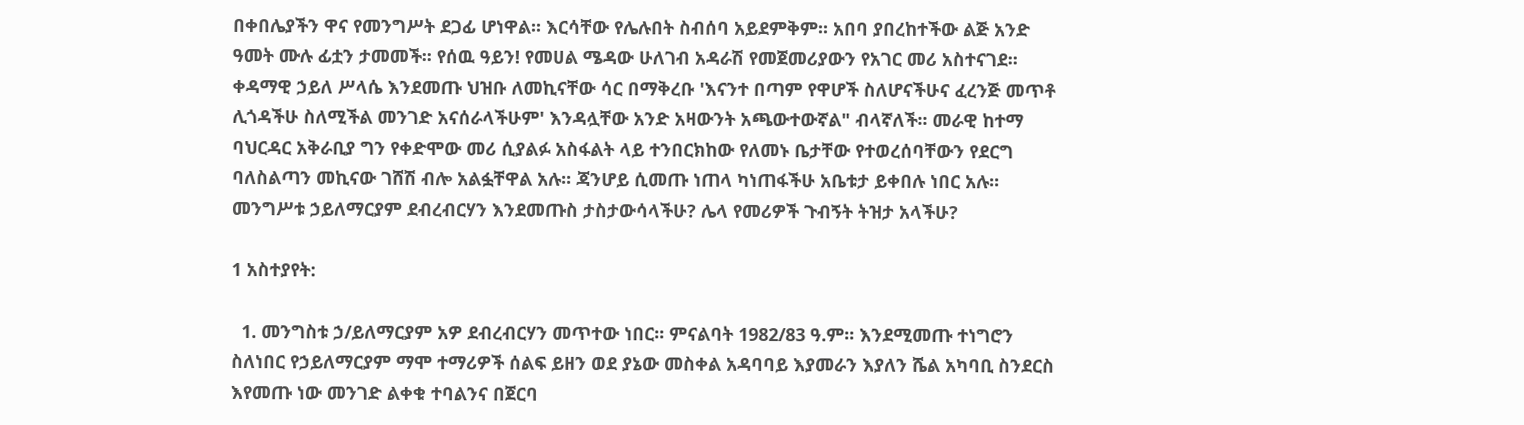በቀበሌያችን ዋና የመንግሥት ደጋፊ ሆነዋል፡፡ እርሳቸው የሌሉበት ስብሰባ አይደምቅም፡፡ አበባ ያበረከተችው ልጅ አንድ ዓመት ሙሉ ፊቷን ታመመች፡፡ የሰዉ ዓይን! የመሀል ሜዳው ሁለገብ አዳራሽ የመጀመሪያውን የአገር መሪ አስተናገደ፡፡ ቀዳማዊ ኃይለ ሥላሴ እንደመጡ ህዝቡ ለመኪናቸው ሳር በማቅረቡ 'እናንተ በጣም የዋሆች ስለሆናችሁና ፈረንጅ መጥቶ ሊጎዳችሁ ስለሚችል መንገድ አናሰራላችሁም' እንዳሏቸው አንድ አዛውንት አጫውተውኛል" ብላኛለች፡፡ መራዊ ከተማ ባህርዳር አቅራቢያ ግን የቀድሞው መሪ ሲያልፉ አስፋልት ላይ ተንበርክከው የለመኑ ቤታቸው የተወረሰባቸውን የደርግ ባለስልጣን መኪናው ገሸሽ ብሎ አልፏቸዋል አሉ፡፡ ጃንሆይ ሲመጡ ነጠላ ካነጠፋችሁ አቤቱታ ይቀበሉ ነበር አሉ፡፡ መንግሥቱ ኃይለማርያም ደብረብርሃን እንደመጡስ ታስታውሳላችሁ? ሌላ የመሪዎች ጉብኝት ትዝታ አላችሁ?

1 አስተያየት:

  1. መንግስቱ ኃ/ይለማርያም አዎ ደብረብርሃን መጥተው ነበር፡፡ ምናልባት 1982/83 ዓ.ም፡፡ እንደሚመጡ ተነግሮን ስለነበር የኃይለማርያም ማሞ ተማሪዎች ሰልፍ ይዘን ወደ ያኔው መስቀል አዳባባይ እያመራን እያለን ሼል አካባቢ ስንደርስ እየመጡ ነው መንገድ ልቀቁ ተባልንና በጀርባ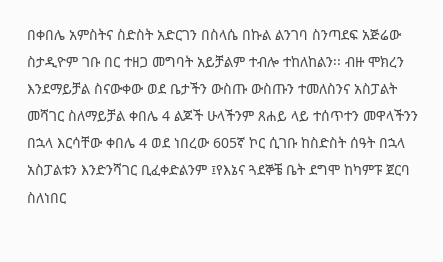በቀበሌ አምስትና ስድስት አድርገን በስላሴ በኩል ልንገባ ስንጣደፍ አጅሬው ስታዲዮም ገቡ በር ተዘጋ መግባት አይቻልም ተብሎ ተከለከልን፡፡ ብዙ ሞክረን እንደማይቻል ስናውቀው ወደ ቤታችን ውስጡ ውስጡን ተመለስንና አስፓልት መሻገር ስለማይቻል ቀበሌ 4 ልጆች ሁላችንም ጸሐይ ላይ ተሰጥተን መዋላችንን በኋላ እርሳቸው ቀበሌ 4 ወደ ነበረው 605ኛ ኮር ሲገቡ ከስድስት ሰዓት በኋላ አስፓልቱን እንድንሻገር ቢፈቀድልንም ፤የእኔና ጓደኞቼ ቤት ደግሞ ከካምፑ ጀርባ ስለነበር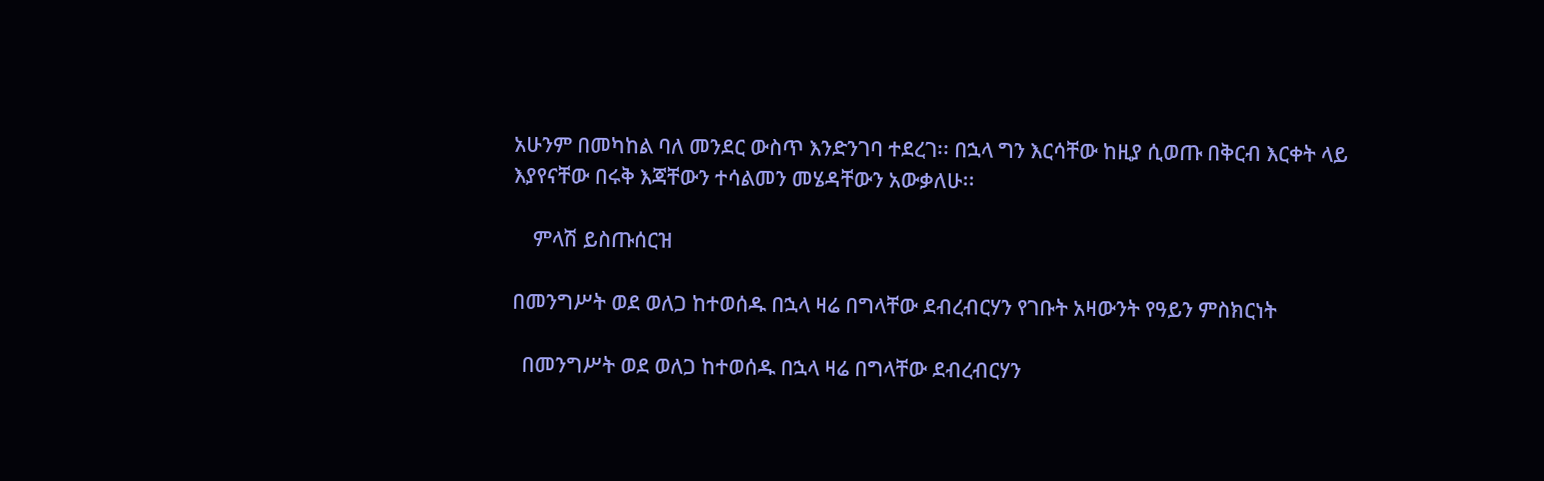አሁንም በመካከል ባለ መንደር ውስጥ እንድንገባ ተደረገ፡፡ በኋላ ግን እርሳቸው ከዚያ ሲወጡ በቅርብ እርቀት ላይ እያየናቸው በሩቅ እጃቸውን ተሳልመን መሄዳቸውን አውቃለሁ፡፡

    ምላሽ ይስጡሰርዝ

በመንግሥት ወደ ወለጋ ከተወሰዱ በኋላ ዛሬ በግላቸው ደብረብርሃን የገቡት አዛውንት የዓይን ምስክርነት

  በመንግሥት ወደ ወለጋ ከተወሰዱ በኋላ ዛሬ በግላቸው ደብረብርሃን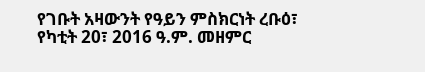የገቡት አዛውንት የዓይን ምስክርነት ረቡዕ፣ የካቲት 20፣ 2016 ዓ.ም. መዘምር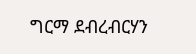ግርማ ደብረብርሃን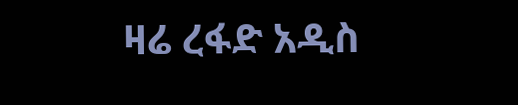ዛሬ ረፋድ አዲስ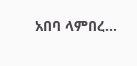አበባ ላምበረ...